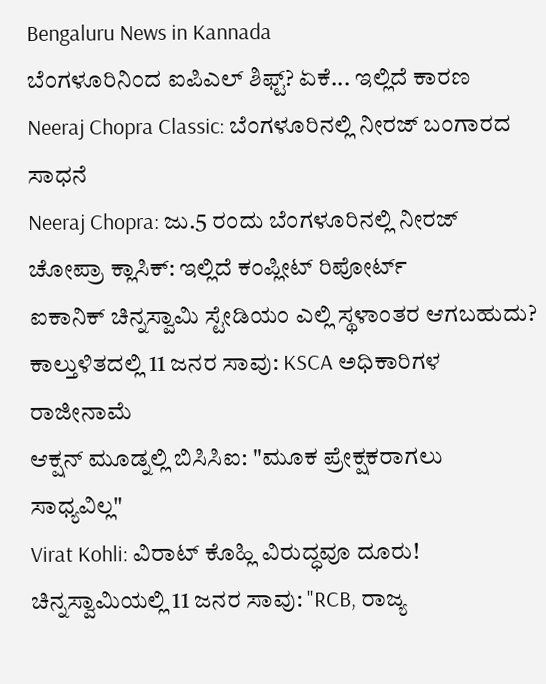Bengaluru News in Kannada
ಬೆಂಗಳೂರಿನಿಂದ ಐಪಿಎಲ್ ಶಿಫ್ಟ್? ಏಕೆ... ಇಲ್ಲಿದೆ ಕಾರಣ
Neeraj Chopra Classic: ಬೆಂಗಳೂರಿನಲ್ಲಿ ನೀರಜ್ ಬಂಗಾರದ ಸಾಧನೆ
Neeraj Chopra: ಜು.5 ರಂದು ಬೆಂಗಳೂರಿನಲ್ಲಿ ನೀರಜ್ ಚೋಪ್ರಾ ಕ್ಲಾಸಿಕ್: ಇಲ್ಲಿದೆ ಕಂಪ್ಲೀಟ್ ರಿಪೋರ್ಟ್
ಐಕಾನಿಕ್ ಚಿನ್ನಸ್ವಾಮಿ ಸ್ಟೇಡಿಯಂ ಎಲ್ಲಿ ಸ್ಥಳಾಂತರ ಆಗಬಹುದು?
ಕಾಲ್ತುಳಿತದಲ್ಲಿ 11 ಜನರ ಸಾವು: KSCA ಅಧಿಕಾರಿಗಳ ರಾಜೀನಾಮೆ
ಆಕ್ಷನ್ ಮೂಡ್ನಲ್ಲಿ ಬಿಸಿಸಿಐ: "ಮೂಕ ಪ್ರೇಕ್ಷಕರಾಗಲು ಸಾಧ್ಯವಿಲ್ಲ"
Virat Kohli: ವಿರಾಟ್ ಕೊಹ್ಲಿ ವಿರುದ್ಧವೂ ದೂರು!
ಚಿನ್ನಸ್ವಾಮಿಯಲ್ಲಿ 11 ಜನರ ಸಾವು: "RCB, ರಾಜ್ಯ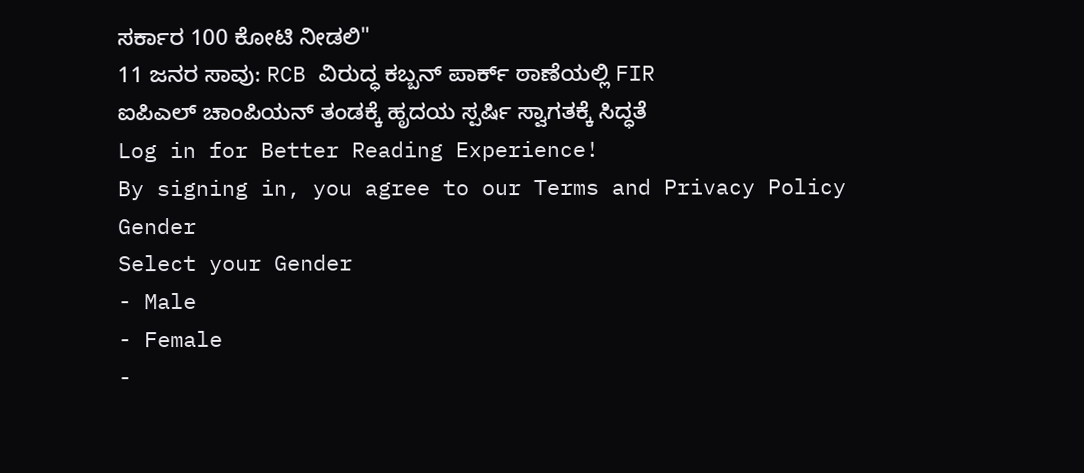ಸರ್ಕಾರ 100 ಕೋಟಿ ನೀಡಲಿ"
11 ಜನರ ಸಾವು: RCB ವಿರುದ್ಧ ಕಬ್ಬನ್ ಪಾರ್ಕ್ ಠಾಣೆಯಲ್ಲಿ FIR
ಐಪಿಎಲ್ ಚಾಂಪಿಯನ್ ತಂಡಕ್ಕೆ ಹೃದಯ ಸ್ಪರ್ಷಿ ಸ್ವಾಗತಕ್ಕೆ ಸಿದ್ಧತೆ
Log in for Better Reading Experience!
By signing in, you agree to our Terms and Privacy Policy
Gender
Select your Gender
- Male
- Female
-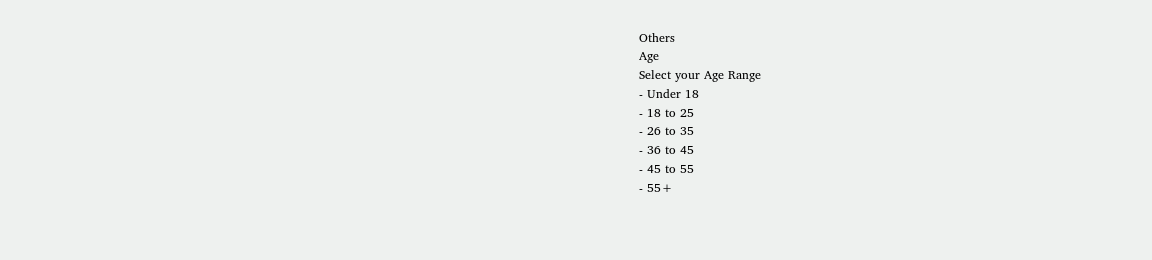Others
Age
Select your Age Range
- Under 18
- 18 to 25
- 26 to 35
- 36 to 45
- 45 to 55
- 55+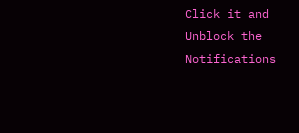Click it and Unblock the Notifications